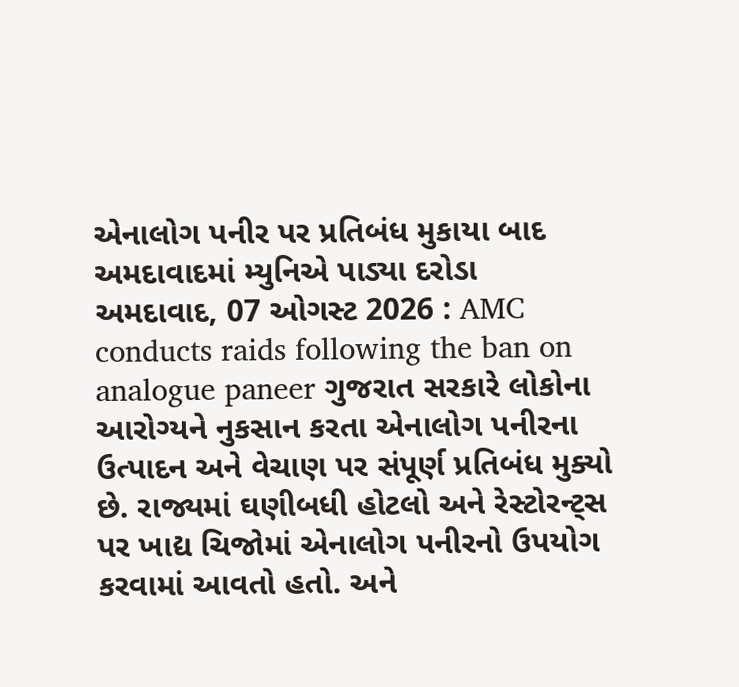એનાલોગ પનીર પર પ્રતિબંધ મુકાયા બાદ અમદાવાદમાં મ્યુનિએ પાડ્યા દરોડા
અમદાવાદ, 07 ઓગસ્ટ 2026 : AMC conducts raids following the ban on analogue paneer ગુજરાત સરકારે લોકોના આરોગ્યને નુકસાન કરતા એનાલોગ પનીરના ઉત્પાદન અને વેચાણ પર સંપૂર્ણ પ્રતિબંધ મુક્યો છે. રાજ્યમાં ઘણીબધી હોટલો અને રેસ્ટોરન્ટ્સ પર ખાદ્ય ચિજોમાં એનાલોગ પનીરનો ઉપયોગ કરવામાં આવતો હતો. અને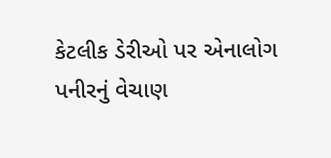કેટલીક ડેરીઓ પર એનાલોગ પનીરનું વેચાણ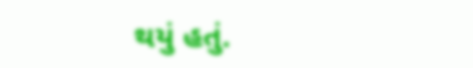થયું હતું.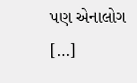પણ એનાલોગ […]